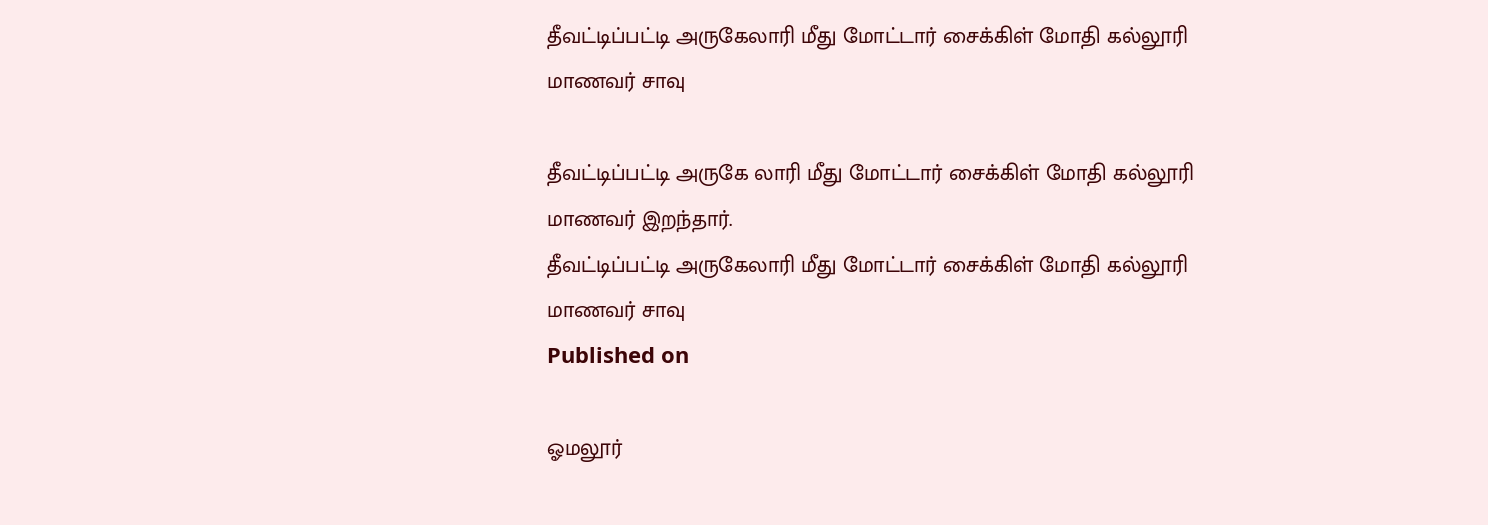தீவட்டிப்பட்டி அருகேலாரி மீது மோட்டார் சைக்கிள் மோதி கல்லூரி மாணவர் சாவு

தீவட்டிப்பட்டி அருகே லாரி மீது மோட்டார் சைக்கிள் மோதி கல்லூரி மாணவர் இறந்தார்.
தீவட்டிப்பட்டி அருகேலாரி மீது மோட்டார் சைக்கிள் மோதி கல்லூரி மாணவர் சாவு
Published on

ஓமலூர்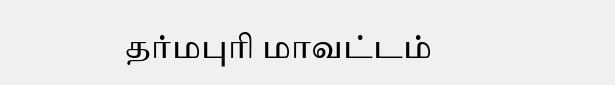தர்மபுரி மாவட்டம்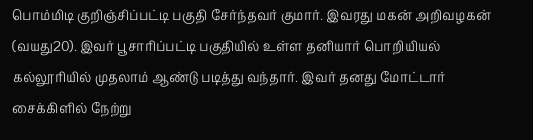பொம்மிடி குறிஞ்சிப்பட்டி பகுதி சேர்ந்தவர் குமார். இவரது மகன் அறிவழகன் (வயது20). இவர் பூசாரிப்பட்டி பகுதியில் உள்ள தனியார் பொறியியல் கல்லூரியில் முதலாம் ஆண்டு படித்து வந்தார். இவர் தனது மோட்டார் சைக்கிளில் நேற்று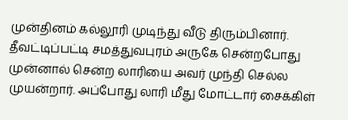முன்தினம் கல்லூரி முடிந்து வீடு திரும்பினார். தீவட்டிப்பட்டி சமத்துவபுரம் அருகே சென்றபோது முன்னால் சென்ற லாரியை அவர் முந்தி செல்ல முயன்றார். அப்போது லாரி மீது மோட்டார் சைக்கிள்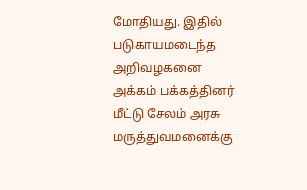மோதியது. இதில் படுகாயமடைந்த அறிவழகனை அக்கம் பக்கத்தினர் மீட்டு சேலம் அரசு மருத்துவமனைக்கு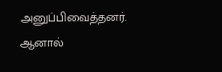அனுப்பிவைத்தனர். ஆனால்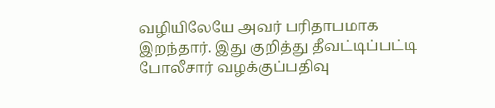வழியிலேயே அவர் பரிதாபமாக இறந்தார். இது குறித்து தீவட்டிப்பட்டி போலீசார் வழக்குப்பதிவு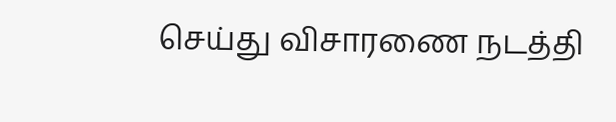செய்து விசாரணை நடத்தி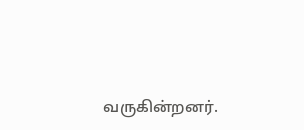வருகின்றனர்.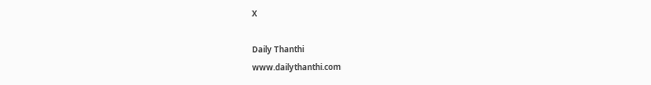X

Daily Thanthi
www.dailythanthi.com